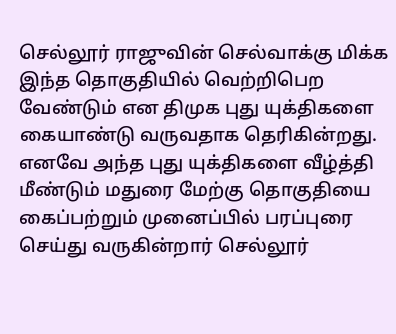செல்லூர் ராஜுவின் செல்வாக்கு மிக்க இந்த தொகுதியில் வெற்றிபெற வேண்டும் என திமுக புது யுக்திகளை கையாண்டு வருவதாக தெரிகின்றது. எனவே அந்த புது யுக்திகளை வீழ்த்தி மீண்டும் மதுரை மேற்கு தொகுதியை கைப்பற்றும் முனைப்பில் பரப்புரை செய்து வருகின்றார் செல்லூர்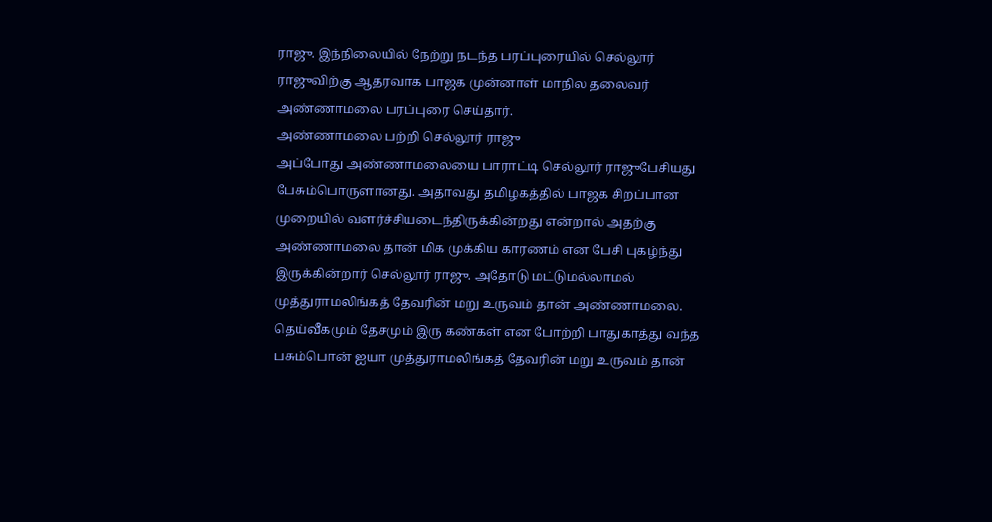ராஜு. இந்நிலையில் நேற்று நடந்த பரப்புரையில் செல்லூர் ராஜுவிற்கு ஆதரவாக பாஜக முன்னாள் மாநில தலைவர் அண்ணாமலை பரப்புரை செய்தார்.
அண்ணாமலை பற்றி செல்லூர் ராஜு
அப்போது அண்ணாமலையை பாராட்டி செல்லூர் ராஜுபேசியது பேசும்பொருளானது. அதாவது தமிழகத்தில் பாஜக சிறப்பான முறையில் வளர்ச்சியடைந்திருக்கின்றது என்றால் அதற்கு அண்ணாமலை தான் மிக முக்கிய காரணம் என பேசி புகழ்ந்து இருக்கின்றார் செல்லூர் ராஜு. அதோடு மட்டுமல்லாமல் முத்துராமலிங்கத் தேவரின் மறு உருவம் தான் அண்ணாமலை.
தெய்வீகமும் தேசமும் இரு கண்கள் என போற்றி பாதுகாத்து வந்த பசும்பொன் ஐயா முத்துராமலிங்கத் தேவரின் மறு உருவம் தான்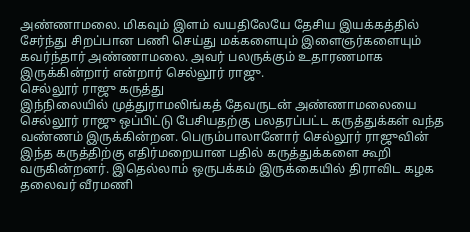அண்ணாமலை. மிகவும் இளம் வயதிலேயே தேசிய இயக்கத்தில் சேர்ந்து சிறப்பான பணி செய்து மக்களையும் இளைஞர்களையும் கவர்ந்தார் அண்ணாமலை. அவர் பலருக்கும் உதாரணமாக இருக்கின்றார் என்றார் செல்லூர் ராஜு.
செல்லூர் ராஜு கருத்து
இந்நிலையில் முத்துராமலிங்கத் தேவருடன் அண்ணாமலையை செல்லூர் ராஜு ஒப்பிட்டு பேசியதற்கு பலதரப்பட்ட கருத்துக்கள் வந்த வண்ணம் இருக்கின்றன. பெரும்பாலானோர் செல்லூர் ராஜுவின் இந்த கருத்திற்கு எதிர்மறையான பதில் கருத்துக்களை கூறி வருகின்றனர். இதெல்லாம் ஒருபக்கம் இருக்கையில் திராவிட கழக தலைவர் வீரமணி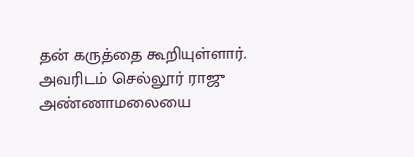தன் கருத்தை கூறியுள்ளார். அவரிடம் செல்லூர் ராஜு அண்ணாமலையை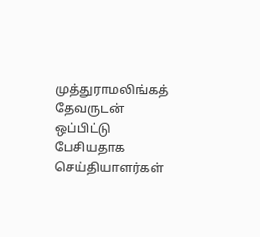முத்துராமலிங்கத் தேவருடன் ஒப்பிட்டு பேசியதாக செய்தியாளர்கள்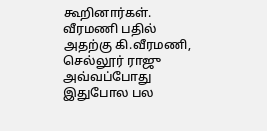கூறினார்கள்.
வீரமணி பதில்
அதற்கு கி.வீரமணி, செல்லூர் ராஜு அவ்வப்போது இதுபோல பல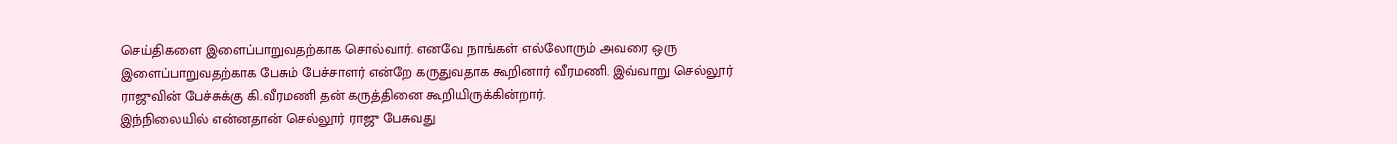செய்திகளை இளைப்பாறுவதற்காக சொல்வார். எனவே நாங்கள் எல்லோரும் அவரை ஒரு இளைப்பாறுவதற்காக பேசும் பேச்சாளர் என்றே கருதுவதாக கூறினார் வீரமணி. இவ்வாறு செல்லூர் ராஜுவின் பேச்சுக்கு கி.வீரமணி தன் கருத்தினை கூறியிருக்கின்றார்.
இந்நிலையில் என்னதான் செல்லூர் ராஜு பேசுவது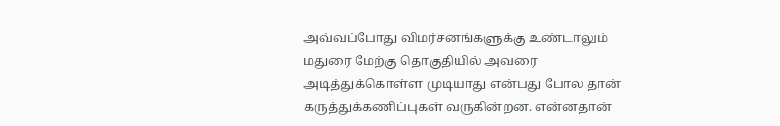அவ்வப்போது விமர்சனங்களுக்கு உண்டாலும் மதுரை மேற்கு தொகுதியில் அவரை அடித்துக்கொள்ள முடியாது என்பது போல தான் கருத்துக்கணிப்புகள் வருகின்றன. என்னதான்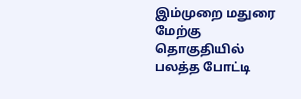இம்முறை மதுரை மேற்கு தொகுதியில் பலத்த போட்டி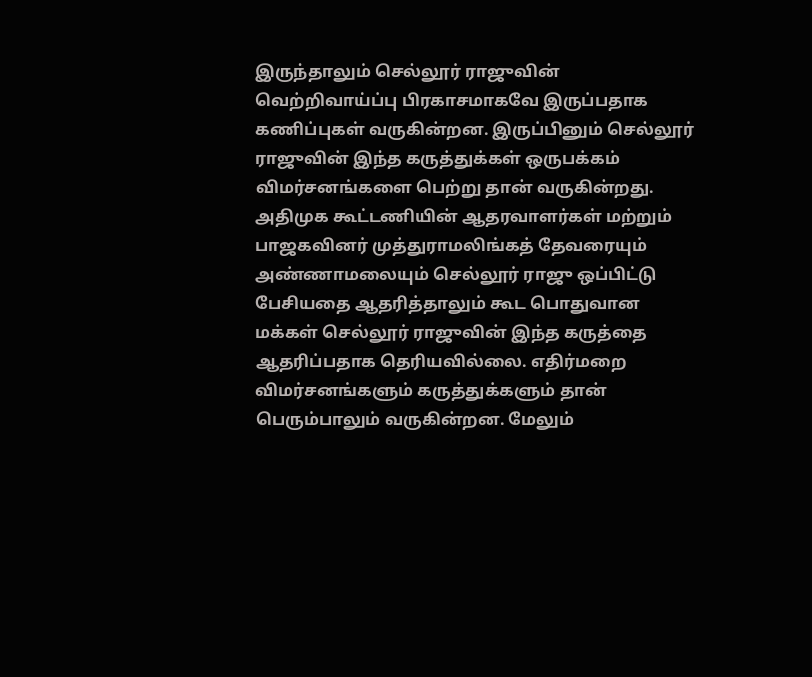இருந்தாலும் செல்லூர் ராஜுவின் வெற்றிவாய்ப்பு பிரகாசமாகவே இருப்பதாக கணிப்புகள் வருகின்றன. இருப்பினும் செல்லூர் ராஜுவின் இந்த கருத்துக்கள் ஒருபக்கம் விமர்சனங்களை பெற்று தான் வருகின்றது.
அதிமுக கூட்டணியின் ஆதரவாளர்கள் மற்றும் பாஜகவினர் முத்துராமலிங்கத் தேவரையும் அண்ணாமலையும் செல்லூர் ராஜு ஒப்பிட்டு பேசியதை ஆதரித்தாலும் கூட பொதுவான மக்கள் செல்லூர் ராஜுவின் இந்த கருத்தை ஆதரிப்பதாக தெரியவில்லை. எதிர்மறை விமர்சனங்களும் கருத்துக்களும் தான் பெரும்பாலும் வருகின்றன. மேலும்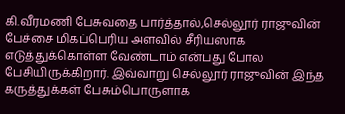கி.வீரமணி பேசுவதை பார்த்தால்,செல்லூர் ராஜுவின் பேச்சை மிகப்பெரிய அளவில் சீரியஸாக எடுத்துக்கொள்ள வேண்டாம் என்பது போல பேசியிருக்கிறார். இவ்வாறு செல்லூர் ராஜுவின் இந்த கருத்துக்கள் பேசும்பொருளாக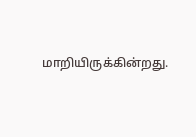மாறியிருக்கின்றது.